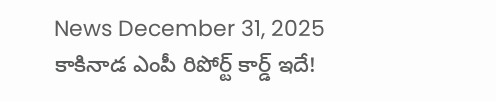News December 31, 2025
కాకినాడ ఎంపీ రిపోర్ట్ కార్డ్ ఇదే!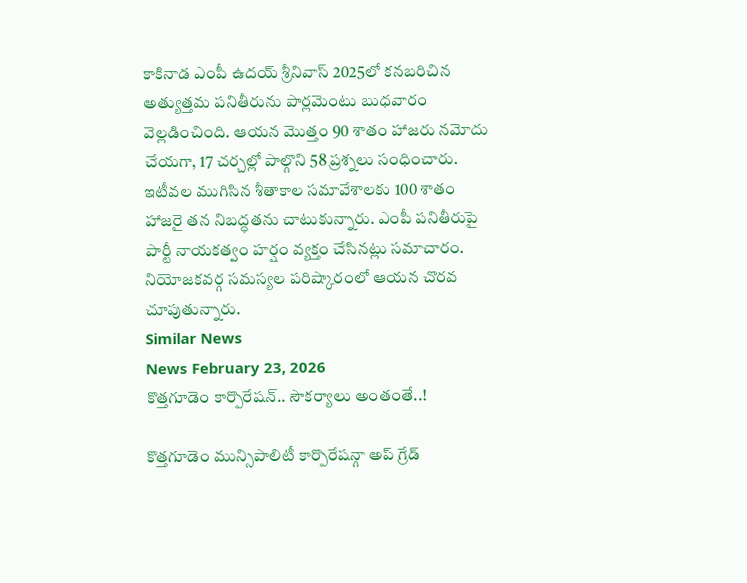కాకినాడ ఎంపీ ఉదయ్ శ్రీనివాస్ 2025లో కనబరిచిన అత్యుత్తమ పనితీరును పార్లమెంటు బుధవారం వెల్లడించింది. ఆయన మొత్తం 90 శాతం హాజరు నమోదు చేయగా, 17 చర్చల్లో పాల్గొని 58 ప్రశ్నలు సంధించారు. ఇటీవల ముగిసిన శీతాకాల సమావేశాలకు 100 శాతం హాజరై తన నిబద్ధతను చాటుకున్నారు. ఎంపీ పనితీరుపై పార్టీ నాయకత్వం హర్షం వ్యక్తం చేసినట్లు సమాచారం. నియోజకవర్గ సమస్యల పరిష్కారంలో ఆయన చొరవ చూపుతున్నారు.
Similar News
News February 23, 2026
కొత్తగూడెం కార్పొరేషన్.. సౌకర్యాలు అంతంతే..!

కొత్తగూడెం మున్సిపాలిటీ కార్పొరేషన్గా అప్ గ్రేడ్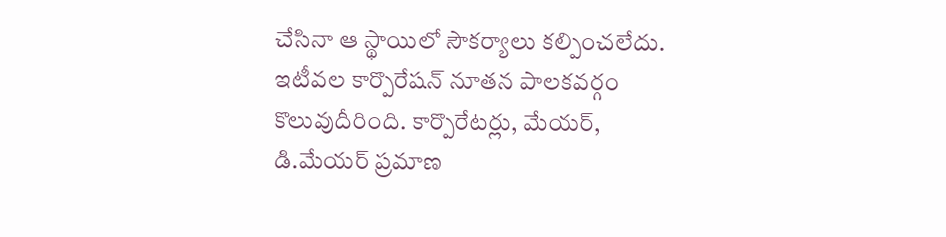చేసినా ఆ స్థాయిలో సౌకర్యాలు కల్పించలేదు. ఇటీవల కార్పొరేషన్ నూతన పాలకవర్గం కొలువుదీరింది. కార్పొరేటర్లు, మేయర్, డి.మేయర్ ప్రమాణ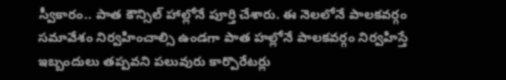స్వీకారం.. పాత కౌన్సిల్ హాల్లోనే పూర్తి చేశారు. ఈ నెలలోనే పాలకవర్గం సమావేశం నిర్వహించాల్సి ఉండగా పాత హల్లోనే పాలకవర్గం నిర్వహిస్తే ఇబ్బందులు తప్పవని పలువురు కార్పొరేటర్లు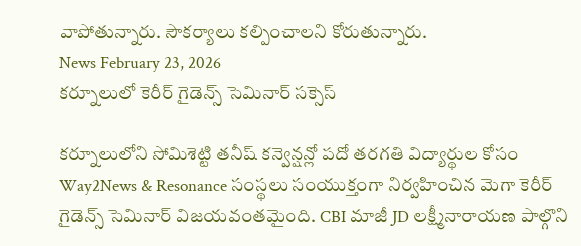వాపోతున్నారు. సౌకర్యాలు కల్పించాలని కోరుతున్నారు.
News February 23, 2026
కర్నూలులో కెరీర్ గైడెన్స్ సెమినార్ సక్సెస్

కర్నూలులోని సోమిశెట్టి తనీష్ కన్వెన్షన్లో పదో తరగతి విద్యార్థుల కోసం Way2News & Resonance సంస్థలు సంయుక్తంగా నిర్వహించిన మెగా కెరీర్ గైడెన్స్ సెమినార్ విజయవంతమైంది. CBI మాజీ JD లక్ష్మీనారాయణ పాల్గొని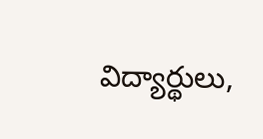విద్యార్థులు,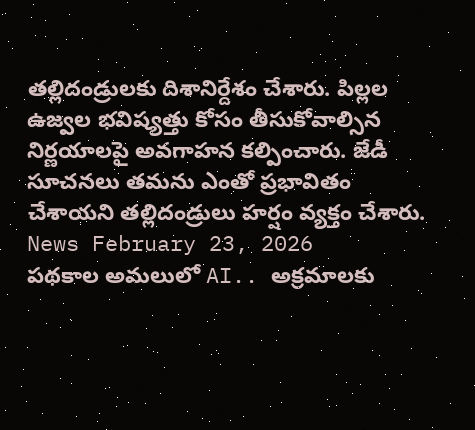తల్లిదండ్రులకు దిశానిర్దేశం చేశారు. పిల్లల ఉజ్వల భవిష్యత్తు కోసం తీసుకోవాల్సిన నిర్ణయాలపై అవగాహన కల్పించారు. జేడీ సూచనలు తమను ఎంతో ప్రభావితం చేశాయని తల్లిదండ్రులు హర్షం వ్యక్తం చేశారు.
News February 23, 2026
పథకాల అమలులో AI.. అక్రమాలకు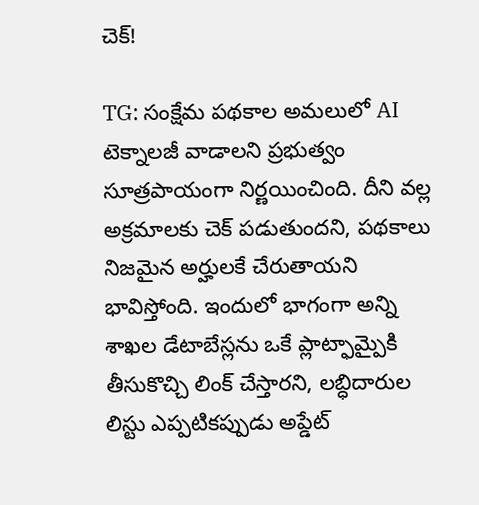చెక్!

TG: సంక్షేమ పథకాల అమలులో AI టెక్నాలజీ వాడాలని ప్రభుత్వం సూత్రపాయంగా నిర్ణయించింది. దీని వల్ల అక్రమాలకు చెక్ పడుతుందని, పథకాలు నిజమైన అర్హులకే చేరుతాయని భావిస్తోంది. ఇందులో భాగంగా అన్ని శాఖల డేటాబేస్లను ఒకే ప్లాట్ఫామ్పైకి తీసుకొచ్చి లింక్ చేస్తారని, లబ్ధిదారుల లిస్టు ఎప్పటికప్పుడు అప్డేట్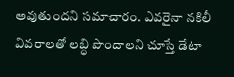అవుతుందని సమాచారం. ఎవరైనా నకిలీ వివరాలతో లబ్ధి పొందాలని చూస్తే డేటా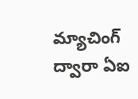మ్యాచింగ్ ద్వారా ఏఐ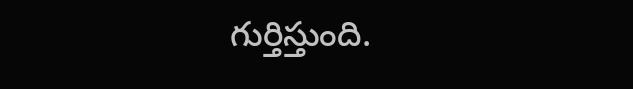గుర్తిస్తుంది.